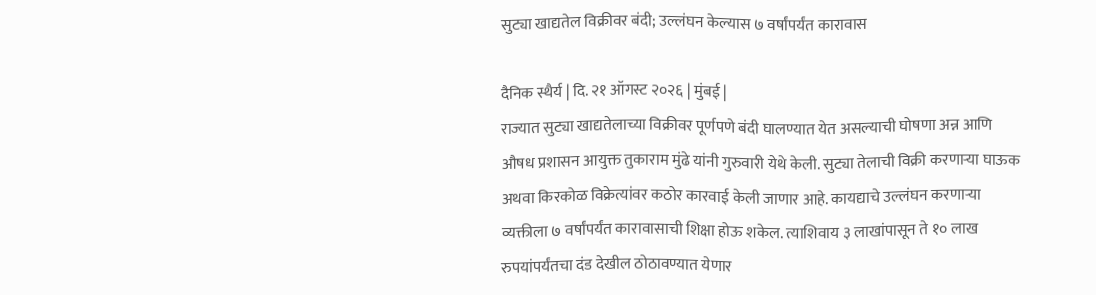सुट्या खाद्यतेल विक्रीवर बंदी; उल्लंघन केल्यास ७ वर्षांपर्यंत कारावास

दैनिक स्थैर्य | दि. २१ ऑगस्ट २०२६ | मुंबई |
राज्यात सुट्या खाद्यतेलाच्या विक्रीवर पूर्णपणे बंदी घालण्यात येत असल्याची घोषणा अन्न आणि औषध प्रशासन आयुक्त तुकाराम मुंढे यांनी गुरुवारी येथे केली. सुट्या तेलाची विक्री करणार्‍या घाऊक अथवा किरकोळ विक्रेत्यांवर कठोर कारवाई केली जाणार आहे. कायद्याचे उल्लंघन करणार्‍या व्यक्तीला ७ वर्षांपर्यंत कारावासाची शिक्षा होऊ शकेल. त्याशिवाय ३ लाखांपासून ते १० लाख रुपयांपर्यंतचा दंड देखील ठोठावण्यात येणार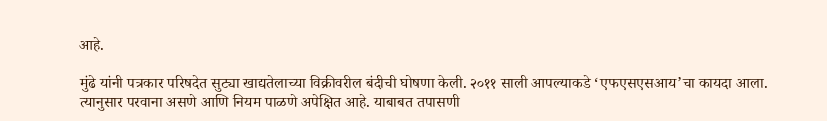आहे.

मुंढे यांनी पत्रकार परिषदेत सुट्या खाद्यतेलाच्या विक्रीवरील बंदीची घोषणा केली. २०११ साली आपल्याकडे ‘एफएसएसआय’चा कायदा आला. त्यानुसार परवाना असणे आणि नियम पाळणे अपेक्षित आहे. याबाबत तपासणी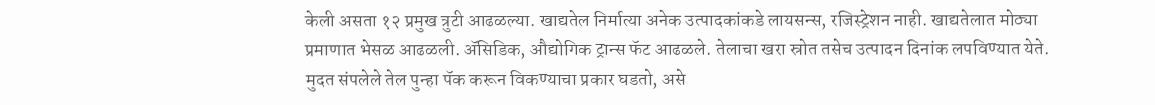केली असता १२ प्रमुख त्रुटी आढळल्या. खाद्यतेल निर्मात्या अनेक उत्पादकांकडे लायसन्स, रजिस्ट्रेशन नाही. खाद्यतेलात मोठ्या प्रमाणात भेसळ आढळली. अ‍ॅसिडिक, औद्योगिक ट्रान्स फॅट आढळले. तेलाचा खरा स्रोत तसेच उत्पादन दिनांक लपविण्यात येते. मुदत संपलेले तेल पुन्हा पॅक करून विकण्याचा प्रकार घडतो, असे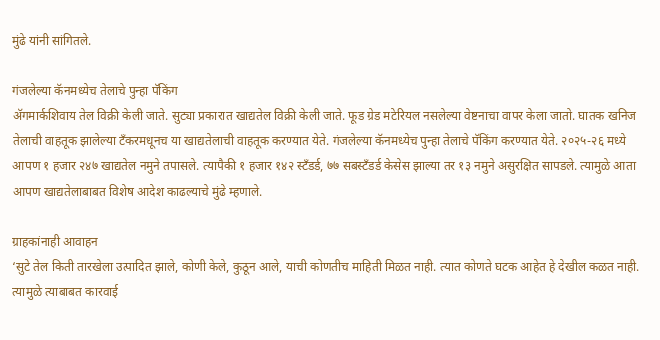मुंढे यांनी सांगितले.

गंजलेल्या कॅनमध्येच तेलाचे पुन्हा पॅकिंग
अ‍ॅगमार्कशिवाय तेल विक्री केली जाते. सुट्या प्रकारात खाद्यतेल विक्री केली जाते. फूड ग्रेड मटेरियल नसलेल्या वेष्टनाचा वापर केला जातो. घातक खनिज तेलाची वाहतूक झालेल्या टँकरमधूनच या खाद्यतेलाची वाहतूक करण्यात येते. गंजलेल्या कॅनमध्येच पुन्हा तेलाचे पॅकिंग करण्यात येते. २०२५-२६ मध्ये आपण १ हजार २४७ खाद्यतेल नमुने तपासले. त्यापैकी १ हजार १४२ स्टँडर्ड, ७७ सबस्टँडर्ड केसेस झाल्या तर १३ नमुने असुरक्षित सापडले. त्यामुळे आता आपण खाद्यतेलाबाबत विशेष आदेश काढल्याचे मुंढे म्हणाले.

ग्राहकांनाही आवाहन
‘सुटे तेल किती तारखेला उत्पादित झाले, कोणी केले, कुठून आले, याची कोणतीच माहिती मिळत नाही. त्यात कोणते घटक आहेत हे देखील कळत नाही. त्यामुळे त्याबाबत कारवाई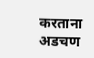करताना अडचण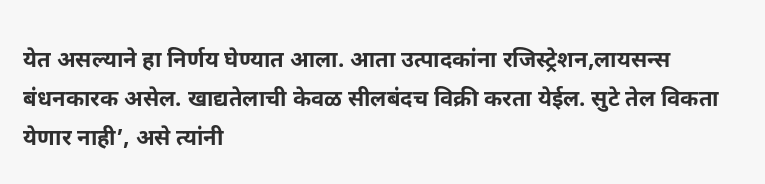येत असल्याने हा निर्णय घेण्यात आला. आता उत्पादकांना रजिस्ट्रेशन,लायसन्स बंधनकारक असेल. खाद्यतेलाची केवळ सीलबंदच विक्री करता येईल. सुटे तेल विकता येणार नाही’, असे त्यांनी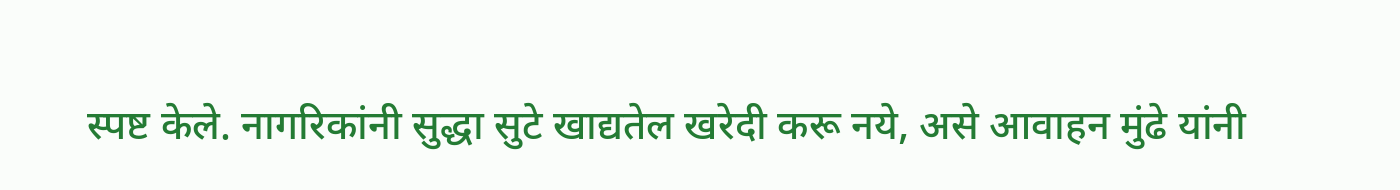स्पष्ट केले. नागरिकांनी सुद्धा सुटे खाद्यतेल खरेदी करू नये, असे आवाहन मुंढे यांनी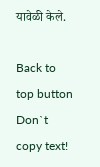यावेळी केले.

Back to top button
Don`t copy text!